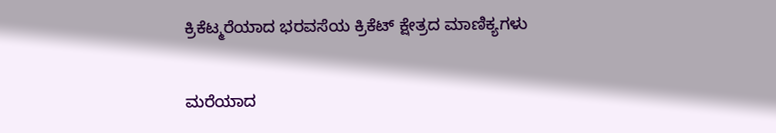ಕ್ರಿಕೆಟ್ಮರೆಯಾದ ಭರವಸೆಯ ಕ್ರಿಕೆಟ್ ಕ್ಷೇತ್ರದ ಮಾಣಿಕ್ಯಗಳು

ಮರೆಯಾದ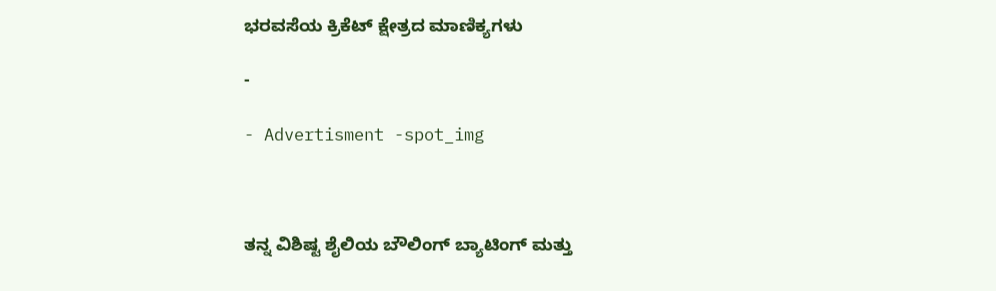ಭರವಸೆಯ ಕ್ರಿಕೆಟ್ ಕ್ಷೇತ್ರದ ಮಾಣಿಕ್ಯಗಳು

-

- Advertisment -spot_img



ತನ್ನ ವಿಶಿಷ್ಟ ಶೈಲಿಯ ಬೌಲಿಂಗ್ ಬ್ಯಾಟಿಂಗ್ ಮತ್ತು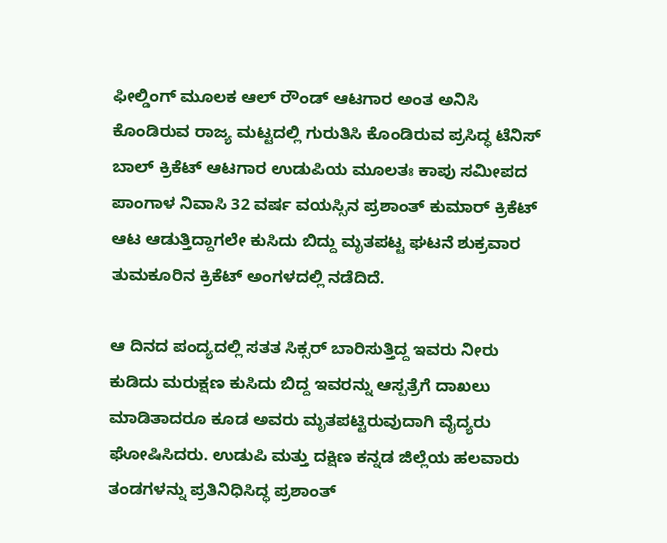ಫೀಲ್ಡಿಂಗ್ ಮೂಲಕ ಆಲ್ ರೌಂಡ್ ಆಟಗಾರ ಅಂತ ಅನಿಸಿ ಕೊಂಡಿರುವ ರಾಜ್ಯ ಮಟ್ಟದಲ್ಲಿ ಗುರುತಿಸಿ ಕೊಂಡಿರುವ ಪ್ರಸಿದ್ಧ ಟೆನಿಸ್ ಬಾಲ್ ಕ್ರಿಕೆಟ್ ಆಟಗಾರ ಉಡುಪಿಯ ಮೂಲತಃ ಕಾಪು ಸಮೀಪದ ಪಾಂಗಾಳ ನಿವಾಸಿ 32 ವರ್ಷ ವಯಸ್ಸಿನ ಪ್ರಶಾಂತ್ ಕುಮಾರ್ ಕ್ರಿಕೆಟ್ ಆಟ ಆಡುತ್ತಿದ್ದಾಗಲೇ ಕುಸಿದು ಬಿದ್ದು ಮೃತಪಟ್ಟ ಘಟನೆ ಶುಕ್ರವಾರ ತುಮಕೂರಿನ ಕ್ರಿಕೆಟ್ ಅಂಗಳದಲ್ಲಿ ನಡೆದಿದೆ.

ಆ ದಿನದ ಪಂದ್ಯದಲ್ಲಿ ಸತತ ಸಿಕ್ಸರ್ ಬಾರಿಸುತ್ತಿದ್ದ ಇವರು ನೀರು ಕುಡಿದು ಮರುಕ್ಷಣ ಕುಸಿದು ಬಿದ್ದ ಇವರನ್ನು ಆಸ್ಪತ್ರೆಗೆ ದಾಖಲು ಮಾಡಿತಾದರೂ ಕೂಡ ಅವರು ಮೃತಪಟ್ಟಿರುವುದಾಗಿ ವೈದ್ಯರು ಘೋಷಿಸಿದರು. ಉಡುಪಿ ಮತ್ತು ದಕ್ಷಿಣ ಕನ್ನಡ ಜಿಲ್ಲೆಯ ಹಲವಾರು ತಂಡಗಳನ್ನು ಪ್ರತಿನಿಧಿಸಿದ್ಧ ಪ್ರಶಾಂತ್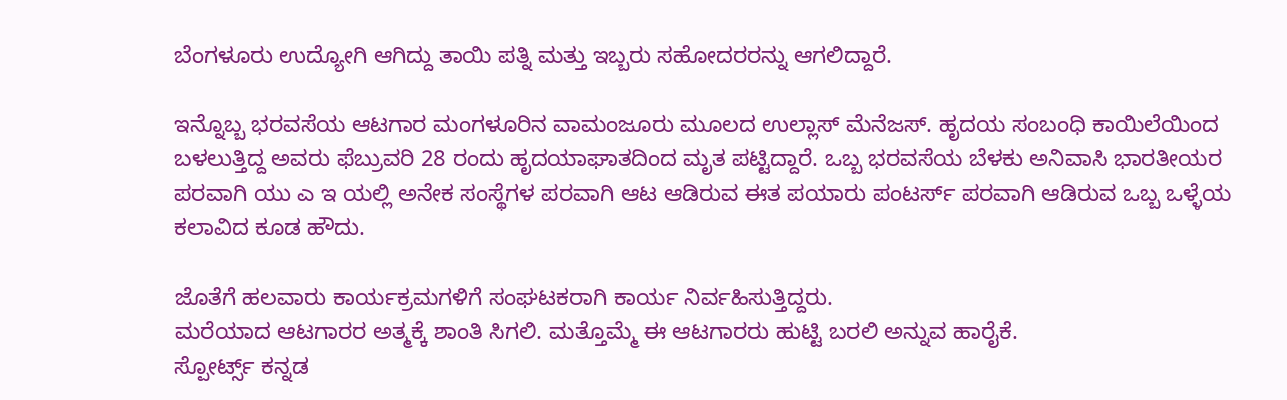ಬೆಂಗಳೂರು ಉದ್ಯೋಗಿ ಆಗಿದ್ದು ತಾಯಿ ಪತ್ನಿ ಮತ್ತು ಇಬ್ಬರು ಸಹೋದರರನ್ನು ಆಗಲಿದ್ದಾರೆ.

ಇನ್ನೊಬ್ಬ ಭರವಸೆಯ ಆಟಗಾರ ಮಂಗಳೂರಿನ ವಾಮಂಜೂರು ಮೂಲದ ಉಲ್ಲಾಸ್ ಮೆನೆಜಸ್. ಹೃದಯ ಸಂಬಂಧಿ ಕಾಯಿಲೆಯಿಂದ ಬಳಲುತ್ತಿದ್ದ ಅವರು ಫೆಬ್ರುವರಿ 28 ರಂದು ಹೃದಯಾಘಾತದಿಂದ ಮೃತ ಪಟ್ಟಿದ್ದಾರೆ. ಒಬ್ಬ ಭರವಸೆಯ ಬೆಳಕು ಅನಿವಾಸಿ ಭಾರತೀಯರ ಪರವಾಗಿ ಯು ಎ ಇ ಯಲ್ಲಿ ಅನೇಕ ಸಂಸ್ಥೆಗಳ ಪರವಾಗಿ ಆಟ ಆಡಿರುವ ಈತ ಪಯಾರು ಪಂಟರ್ಸ್ ಪರವಾಗಿ ಆಡಿರುವ ಒಬ್ಬ ಒಳ್ಳೆಯ ಕಲಾವಿದ ಕೂಡ ಹೌದು.

ಜೊತೆಗೆ ಹಲವಾರು ಕಾರ್ಯಕ್ರಮಗಳಿಗೆ ಸಂಘಟಕರಾಗಿ ಕಾರ್ಯ ನಿರ್ವಹಿಸುತ್ತಿದ್ದರು.
ಮರೆಯಾದ ಆಟಗಾರರ ಅತ್ಮಕ್ಕೆ ಶಾಂತಿ ಸಿಗಲಿ. ಮತ್ತೊಮ್ಮೆ ಈ ಆಟಗಾರರು ಹುಟ್ಟಿ ಬರಲಿ ಅನ್ನುವ ಹಾರೈಕೆ.
ಸ್ಪೋರ್ಟ್ಸ್ ಕನ್ನಡ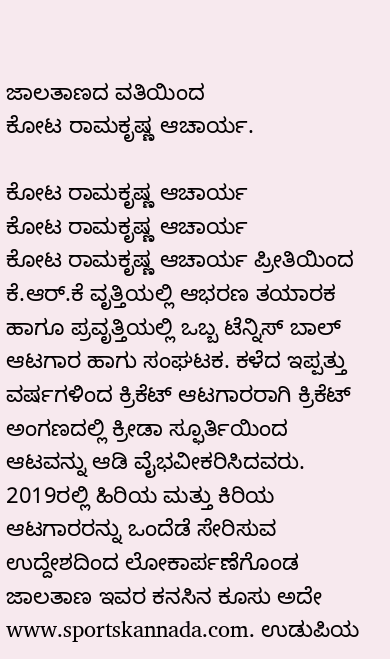ಜಾಲತಾಣದ ವತಿಯಿಂದ
ಕೋಟ ರಾಮಕೃಷ್ಣ ಆಚಾರ್ಯ.

ಕೋಟ ರಾಮಕೃಷ್ಣ ಆಚಾರ್ಯ
ಕೋಟ ರಾಮಕೃಷ್ಣ ಆಚಾರ್ಯ
ಕೋಟ ರಾಮಕೃಷ್ಣ ಆಚಾರ್ಯ ಪ್ರೀತಿಯಿಂದ ಕೆ.ಆರ್.ಕೆ ವೃತ್ತಿಯಲ್ಲಿ ಆಭರಣ ತಯಾರಕ ಹಾಗೂ ಪ್ರವೃತ್ತಿಯಲ್ಲಿ ಒಬ್ಬ ಟೆನ್ನಿಸ್ ಬಾಲ್ ಆಟಗಾರ ಹಾಗು ಸಂಘಟಕ. ಕಳೆದ ಇಪ್ಪತ್ತು ವರ್ಷಗಳಿಂದ ಕ್ರಿಕೆಟ್ ಆಟಗಾರರಾಗಿ ಕ್ರಿಕೆಟ್ ಅಂಗಣದಲ್ಲಿ ಕ್ರೀಡಾ ಸ್ಫೂರ್ತಿಯಿಂದ ಆಟವನ್ನು ಆಡಿ ವೈಭವೀಕರಿಸಿದವರು. 2019ರಲ್ಲಿ ಹಿರಿಯ ಮತ್ತು ಕಿರಿಯ ಆಟಗಾರರನ್ನು ಒಂದೆಡೆ ಸೇರಿಸುವ ಉದ್ದೇಶದಿಂದ ಲೋಕಾರ್ಪಣೆಗೊಂಡ ಜಾಲತಾಣ ಇವರ ಕನಸಿನ ಕೂಸು ಅದೇ www.sportskannada.com. ಉಡುಪಿಯ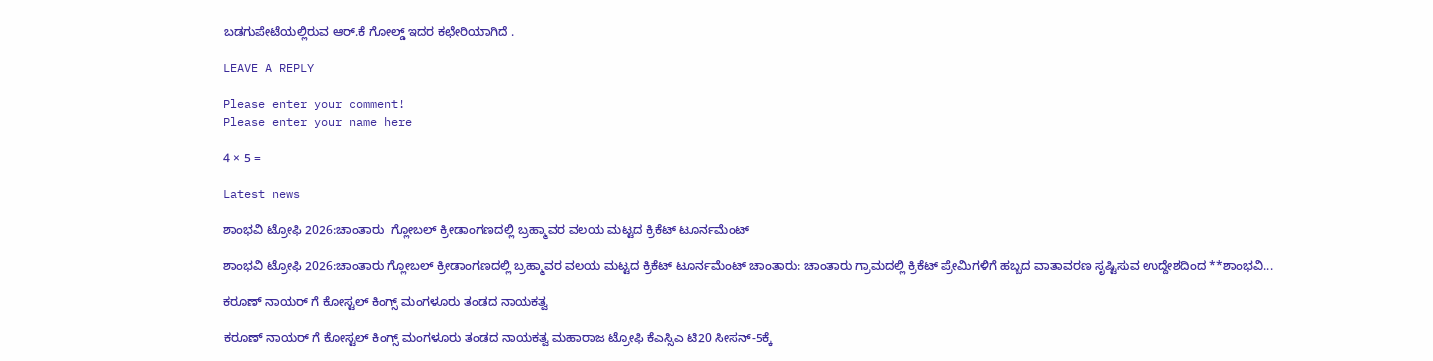ಬಡಗುಪೇಟೆಯಲ್ಲಿರುವ ಆರ್.ಕೆ ಗೋಲ್ಡ್ ಇದರ ಕಛೇರಿಯಾಗಿದೆ .

LEAVE A REPLY

Please enter your comment!
Please enter your name here

4 × 5 =

Latest news

ಶಾಂಭವಿ ಟ್ರೋಫಿ 2026:ಚಾಂತಾರು  ಗ್ಲೋಬಲ್ ಕ್ರೀಡಾಂಗಣದಲ್ಲಿ ಬ್ರಹ್ಮಾವರ ವಲಯ ಮಟ್ಟದ ಕ್ರಿಕೆಟ್ ಟೂರ್ನಮೆಂಟ್

ಶಾಂಭವಿ ಟ್ರೋಫಿ 2026:ಚಾಂತಾರು ಗ್ಲೋಬಲ್ ಕ್ರೀಡಾಂಗಣದಲ್ಲಿ ಬ್ರಹ್ಮಾವರ ವಲಯ ಮಟ್ಟದ ಕ್ರಿಕೆಟ್ ಟೂರ್ನಮೆಂಟ್ ಚಾಂತಾರು: ಚಾಂತಾರು ಗ್ರಾಮದಲ್ಲಿ ಕ್ರಿಕೆಟ್ ಪ್ರೇಮಿಗಳಿಗೆ ಹಬ್ಬದ ವಾತಾವರಣ ಸೃಷ್ಟಿಸುವ ಉದ್ದೇಶದಿಂದ **ಶಾಂಭವಿ...

ಕರೂಣ್ ನಾಯರ್ ಗೆ ಕೋಸ್ಟಲ್ ಕಿಂಗ್ಸ್ ಮಂಗಳೂರು ತಂಡದ ನಾಯಕತ್ವ

ಕರೂಣ್ ನಾಯರ್ ಗೆ ಕೋಸ್ಟಲ್ ಕಿಂಗ್ಸ್ ಮಂಗಳೂರು ತಂಡದ ನಾಯಕತ್ವ ಮಹಾರಾಜ ಟ್ರೋಫಿ ಕೆಎಸ್ಸಿಎ ಟಿ20 ಸೀಸನ್-5ಕ್ಕೆ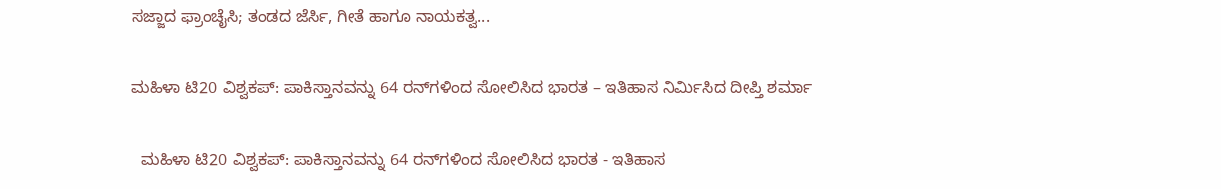ಸಜ್ಜಾದ ಫ್ರಾಂಚೈಸಿ; ತಂಡದ ಜೆರ್ಸಿ, ಗೀತೆ ಹಾಗೂ ನಾಯಕತ್ವ...

ಮಹಿಳಾ ಟಿ20 ವಿಶ್ವಕಪ್: ಪಾಕಿಸ್ತಾನವನ್ನು 64 ರನ್‌ಗಳಿಂದ ಸೋಲಿಸಿದ ಭಾರತ – ಇತಿಹಾಸ ನಿರ್ಮಿಸಿದ ದೀಪ್ತಿ ಶರ್ಮಾ

  ಮಹಿಳಾ ಟಿ20 ವಿಶ್ವಕಪ್: ಪಾಕಿಸ್ತಾನವನ್ನು 64 ರನ್‌ಗಳಿಂದ ಸೋಲಿಸಿದ ಭಾರತ - ಇತಿಹಾಸ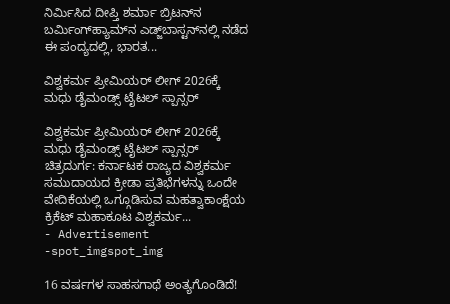ನಿರ್ಮಿಸಿದ ದೀಪ್ತಿ ಶರ್ಮಾ ಬ್ರಿಟನ್‌ನ ಬರ್ಮಿಂಗ್‌ಹ್ಯಾಮ್‌ನ ಎಡ್ಜ್‌ಬಾಸ್ಟನ್‌ನಲ್ಲಿ ನಡೆದ ಈ ಪಂದ್ಯದಲ್ಲಿ, ಭಾರತ...

ವಿಶ್ವಕರ್ಮ ಪ್ರೀಮಿಯರ್ ಲೀಗ್ 2026ಕ್ಕೆ ಮಧು ಡೈಮಂಡ್ಸ್ ಟೈಟಲ್ ಸ್ಪಾನ್ಸರ್

ವಿಶ್ವಕರ್ಮ ಪ್ರೀಮಿಯರ್ ಲೀಗ್ 2026ಕ್ಕೆ ಮಧು ಡೈಮಂಡ್ಸ್ ಟೈಟಲ್ ಸ್ಪಾನ್ಸರ್ ಚಿತ್ರದುರ್ಗ: ಕರ್ನಾಟಕ ರಾಜ್ಯದ ವಿಶ್ವಕರ್ಮ ಸಮುದಾಯದ ಕ್ರೀಡಾ ಪ್ರತಿಭೆಗಳನ್ನು ಒಂದೇ ವೇದಿಕೆಯಲ್ಲಿ ಒಗ್ಗೂಡಿಸುವ ಮಹತ್ವಾಕಾಂಕ್ಷೆಯ ಕ್ರಿಕೆಟ್ ಮಹಾಕೂಟ ವಿಶ್ವಕರ್ಮ...
- Advertisement -spot_imgspot_img

16 ವರ್ಷಗಳ ಸಾಹಸಗಾಥೆ ಅಂತ್ಯಗೊಂಡಿದೆ!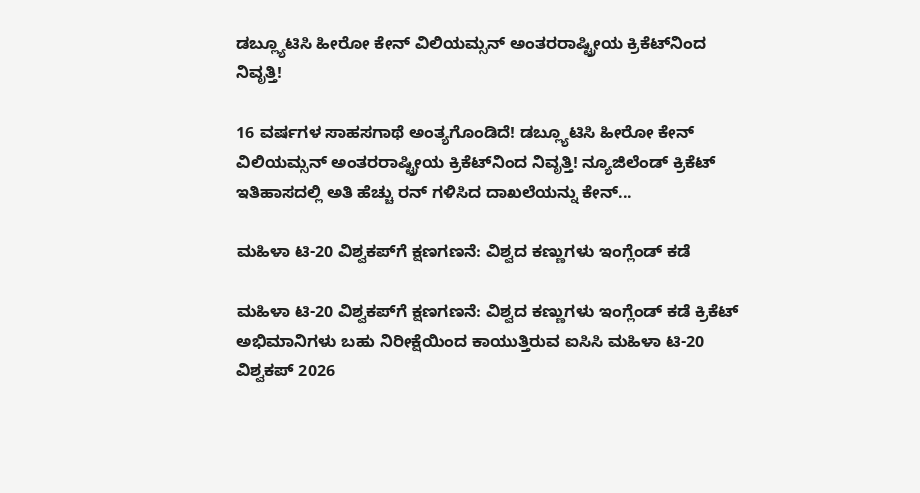ಡಬ್ಲ್ಯೂಟಿಸಿ ಹೀರೋ ಕೇನ್ ವಿಲಿಯಮ್ಸನ್ ಅಂತರರಾಷ್ಟ್ರೀಯ ಕ್ರಿಕೆಟ್‌ನಿಂದ ನಿವೃತ್ತಿ!

16 ವರ್ಷಗಳ ಸಾಹಸಗಾಥೆ ಅಂತ್ಯಗೊಂಡಿದೆ! ಡಬ್ಲ್ಯೂಟಿಸಿ ಹೀರೋ ಕೇನ್ ವಿಲಿಯಮ್ಸನ್ ಅಂತರರಾಷ್ಟ್ರೀಯ ಕ್ರಿಕೆಟ್‌ನಿಂದ ನಿವೃತ್ತಿ! ನ್ಯೂಜಿಲೆಂಡ್ ಕ್ರಿಕೆಟ್ ಇತಿಹಾಸದಲ್ಲಿ ಅತಿ ಹೆಚ್ಚು ರನ್ ಗಳಿಸಿದ ದಾಖಲೆಯನ್ನು ಕೇನ್...

ಮಹಿಳಾ ಟಿ-20 ವಿಶ್ವಕಪ್‌ಗೆ ಕ್ಷಣಗಣನೆ: ವಿಶ್ವದ ಕಣ್ಣುಗಳು ಇಂಗ್ಲೆಂಡ್ ಕಡೆ

ಮಹಿಳಾ ಟಿ-20 ವಿಶ್ವಕಪ್‌ಗೆ ಕ್ಷಣಗಣನೆ: ವಿಶ್ವದ ಕಣ್ಣುಗಳು ಇಂಗ್ಲೆಂಡ್ ಕಡೆ ಕ್ರಿಕೆಟ್ ಅಭಿಮಾನಿಗಳು ಬಹು ನಿರೀಕ್ಷೆಯಿಂದ ಕಾಯುತ್ತಿರುವ ಐಸಿಸಿ ಮಹಿಳಾ ಟಿ-20 ವಿಶ್ವಕಪ್ 2026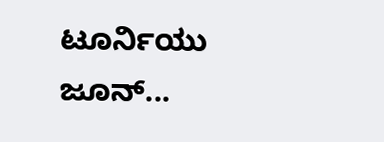ಟೂರ್ನಿಯು ಜೂನ್...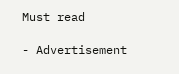Must read

- Advertisement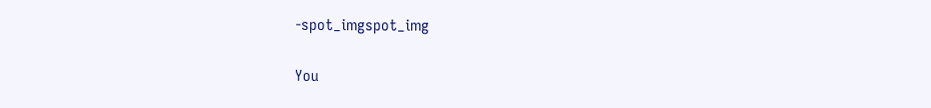-spot_imgspot_img

You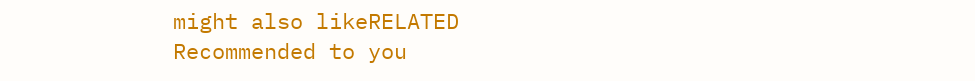might also likeRELATED
Recommended to you